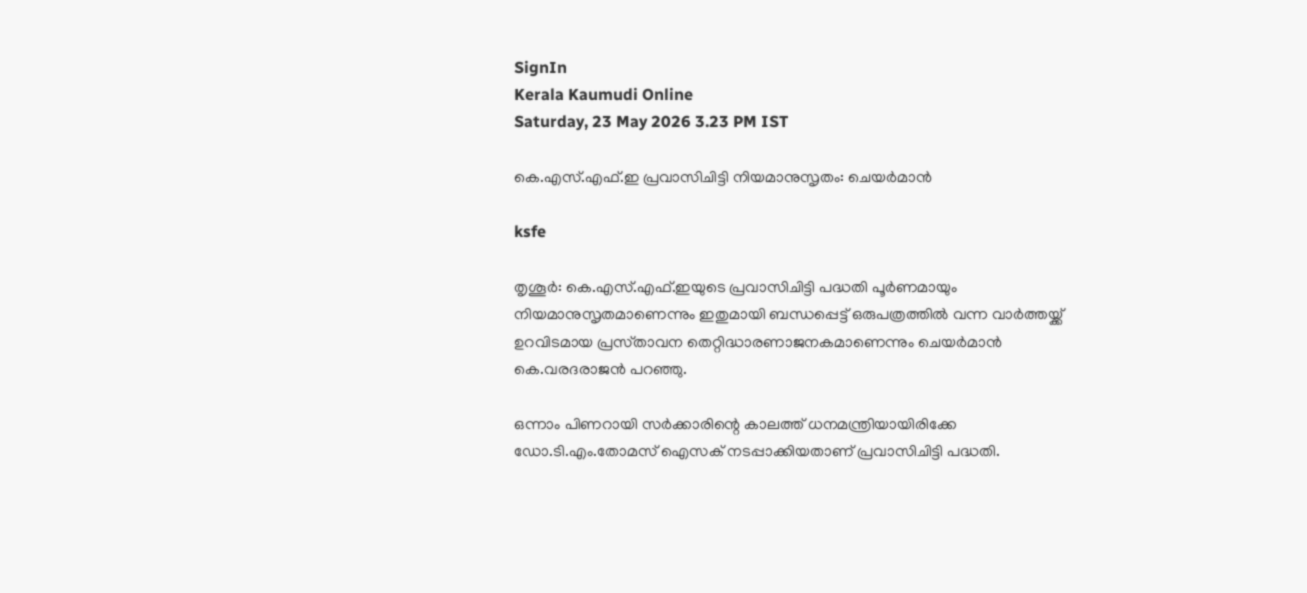SignIn
Kerala Kaumudi Online
Saturday, 23 May 2026 3.23 PM IST

കെ.എസ്.എഫ്.ഇ പ്രവാസിചിട്ടി നിയമാനുസൃതം: ചെയർമാൻ

ksfe

തൃശൂർ: കെ.എസ്.എഫ്.ഇയുടെ പ്രവാസിചിട്ടി പദ്ധതി പൂർണമായും നിയമാനുസൃതമാണെന്നും ഇതുമായി ബന്ധപ്പെട്ട് ഒരുപത്രത്തിൽ വന്ന വാർത്തയ്ക്ക് ഉറവിടമായ പ്രസ്‌താവന തെറ്റിദ്ധാരണാജനകമാണെന്നും ചെയർമാൻ കെ.വരദരാജൻ പറഞ്ഞു.

ഒന്നാം പിണറായി സർക്കാരിന്റെ കാലത്ത് ധനമന്ത്രിയായിരിക്കേ ഡോ.ടി.എം.തോമസ് ഐസക് നടപ്പാക്കിയതാണ് പ്രവാസിചിട്ടി പദ്ധതി.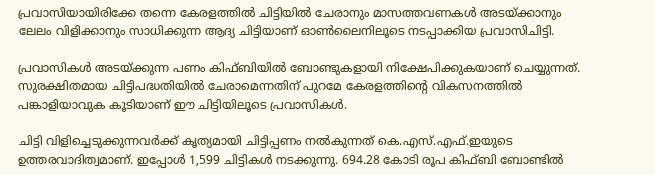പ്രവാസിയായിരിക്കേ തന്നെ കേരളത്തിൽ ചിട്ടിയിൽ ചേരാനും മാസത്തവണകൾ അടയ്ക്കാനും ലേലം വിളിക്കാനും സാധിക്കുന്ന ആദ്യ ചിട്ടിയാണ് ഓൺലൈനിലൂടെ നടപ്പാക്കിയ പ്രവാസിചിട്ടി.

പ്രവാസികൾ അടയ്ക്കുന്ന പണം കിഫ്ബിയിൽ ബോണ്ടുകളായി നിക്ഷേപിക്കുകയാണ് ചെയ്യുന്നത്. സുരക്ഷിതമായ ചിട്ടിപദ്ധതിയിൽ ചേരാമെന്നതിന് പുറമേ കേരളത്തിന്റെ വികസനത്തിൽ പങ്കാളിയാവുക കൂടിയാണ് ഈ ചിട്ടിയിലൂടെ പ്രവാസികൾ.

ചിട്ടി വിളിച്ചെടുക്കുന്നവർക്ക് കൃത്യമായി ചിട്ടിപ്പണം നൽകുന്നത് കെ.എസ്.എഫ്.ഇയുടെ ഉത്തരവാദിത്വമാണ്. ഇപ്പോൾ 1,599 ചിട്ടികൾ നടക്കുന്നു. 694.28 കോടി രൂപ കിഫ്ബി ബോണ്ടിൽ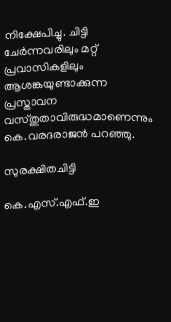നിക്ഷേപിച്ചു. ചിട്ടി ചേർന്നവരിലും മറ്റ് പ്രവാസികളിലും ആശങ്കയുണ്ടാക്കുന്ന പ്രസ്താവന വസ്തുതാവിരുദ്ധമാണെന്നും കെ.വരദരാജൻ പറഞ്ഞു.

സുരക്ഷിതചിട്ടി

കെ.എസ്.എഫ്.ഇ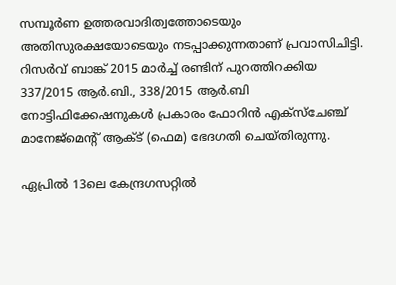സമ്പൂർണ ഉത്തരവാദിത്വത്തോടെയും അതിസുരക്ഷയോടെയും നടപ്പാക്കുന്നതാണ് പ്രവാസിചിട്ടി. റിസർവ് ബാങ്ക് 2015 മാർച്ച് രണ്ടിന് പുറത്തിറക്കിയ 337/2015 ആർ.ബി., 338/2015 ആർ.ബി നോട്ടിഫിക്കേഷനുകൾ പ്രകാരം ഫോറിൻ എക്‌സ്‌ചേഞ്ച് മാനേജ്‌മെന്റ് ആക്ട് (ഫെമ) ഭേദഗതി ചെയ്തിരുന്നു.

ഏപ്രിൽ 13ലെ കേന്ദ്രഗസറ്റിൽ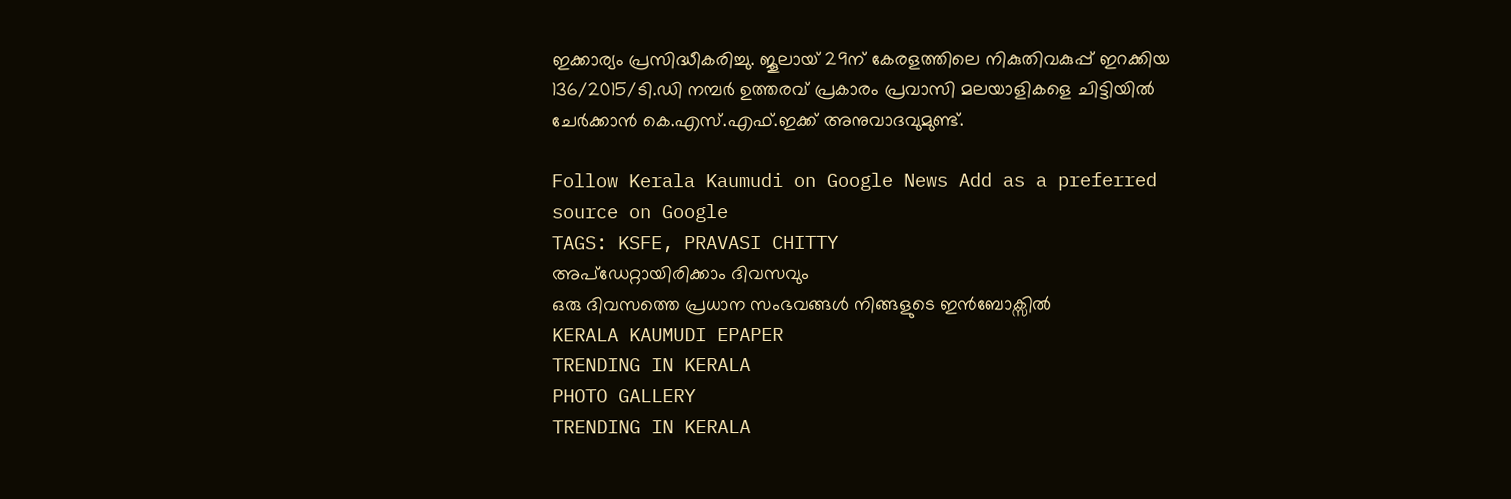ഇക്കാര്യം പ്രസിദ്ധീകരിച്ചു. ജൂലായ് 29ന് കേരളത്തിലെ നികുതിവകുപ്പ് ഇറക്കിയ 136/2015/ടി.ഡി നമ്പർ ഉത്തരവ് പ്രകാരം പ്രവാസി മലയാളികളെ ചിട്ടിയിൽ ചേർക്കാൻ കെ.എസ്.എഫ്.ഇക്ക് അനുവാദവുമുണ്ട്.

Follow Kerala Kaumudi on Google News Add as a preferred source on Google
TAGS: KSFE, PRAVASI CHITTY
അപ്ഡേറ്റായിരിക്കാം ദിവസവും
ഒരു ദിവസത്തെ പ്രധാന സംഭവങ്ങൾ നിങ്ങളുടെ ഇൻബോക്സിൽ
KERALA KAUMUDI EPAPER
TRENDING IN KERALA
PHOTO GALLERY
TRENDING IN KERALA